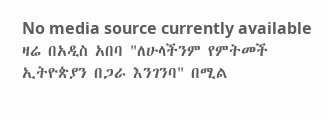No media source currently available
ዛሬ በአዲስ አበባ "ለሁላችንም የምትመች ኢትዮጵያን በጋራ እንገንባ" በሚል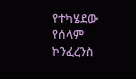የተካሄደው የሰላም ኮንፈረንስ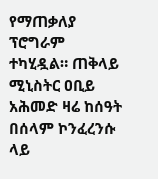የማጠቃለያ ፕሮግራም ተካሂዷል። ጠቅላይ ሚኒስትር ዐቢይ አሕመድ ዛሬ ከሰዓት በሰላም ኮንፈረንሱ ላይ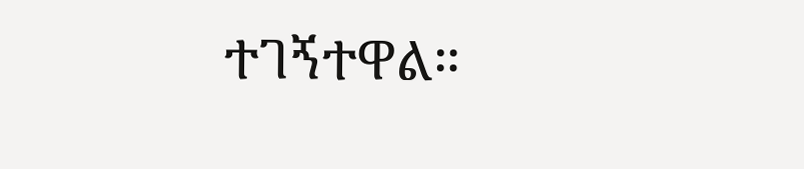ተገኝተዋል።